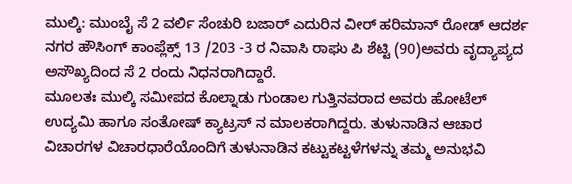ಮುಲ್ಕಿ: ಮುಂಬೈ ಸೆ 2 ವರ್ಲಿ ಸೆಂಚುರಿ ಬಜಾರ್ ಎದುರಿನ ವೀರ್ ಹರಿಮಾನ್ ರೋಡ್ ಆದರ್ಶ ನಗರ ಹೌಸಿಂಗ್ ಕಾಂಪ್ಲೆಕ್ಸ್ 13 /203 -3 ರ ನಿವಾಸಿ ರಾಘು ಪಿ ಶೆಟ್ಟಿ (90)ಅವರು ವೃದ್ಯಾಪ್ಯದ ಅಸೌಖ್ಯದಿಂದ ಸೆ 2 ರಂದು ನಿಧನರಾಗಿದ್ದಾರೆ.
ಮೂಲತಃ ಮುಲ್ಕಿ ಸಮೀಪದ ಕೊಲ್ನಾಡು ಗುಂಡಾಲ ಗುತ್ತಿನವರಾದ ಅವರು ಹೋಟೆಲ್ ಉದ್ಯಮಿ ಹಾಗೂ ಸಂತೋಷ್ ಕ್ಯಾಟ್ರಸ್ ನ ಮಾಲಕರಾಗಿದ್ದರು. ತುಳುನಾಡಿನ ಆಚಾರ ವಿಚಾರಗಳ ವಿಚಾರಧಾರೆಯೊಂದಿಗೆ ತುಳುನಾಡಿನ ಕಟ್ಟುಕಟ್ಟಳೆಗಳನ್ನು ತಮ್ಮ ಅನುಭವಿ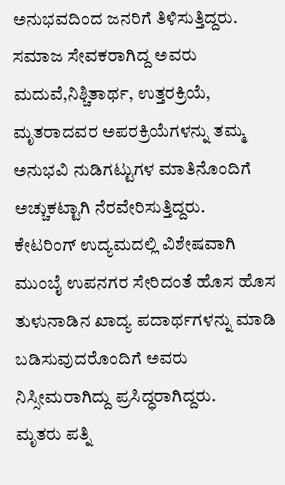ಅನುಭವದಿಂದ ಜನರಿಗೆ ತಿಳಿಸುತ್ತಿದ್ದರು. ಸಮಾಜ ಸೇವಕರಾಗಿದ್ದ ಅವರು ಮದುವೆ,ನಿಶ್ಚಿತಾರ್ಥ, ಉತ್ತರಕ್ರಿಯೆ, ಮೃತರಾದವರ ಅಪರಕ್ರಿಯೆಗಳನ್ನು ತಮ್ಮ ಅನುಭವಿ ನುಡಿಗಟ್ಟುಗಳ ಮಾತಿನೊಂದಿಗೆ ಅಚ್ಚುಕಟ್ಟಾಗಿ ನೆರವೇರಿಸುತ್ತಿದ್ದರು.
ಕೇಟರಿಂಗ್ ಉದ್ಯಮದಲ್ಲಿ ವಿಶೇಷವಾಗಿ ಮುಂಬೈ ಉಪನಗರ ಸೇರಿದಂತೆ ಹೊಸ ಹೊಸ ತುಳುನಾಡಿನ ಖಾದ್ಯ ಪದಾರ್ಥಗಳನ್ನು ಮಾಡಿ ಬಡಿಸುವುದರೊಂದಿಗೆ ಅವರು ನಿಸ್ಸೀಮರಾಗಿದ್ದು ಪ್ರಸಿದ್ಧರಾಗಿದ್ದರು.
ಮೃತರು ಪತ್ನಿ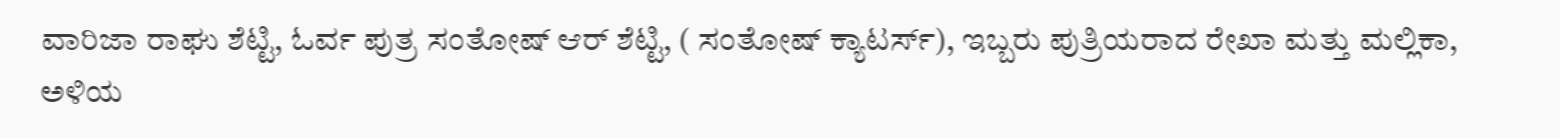ವಾರಿಜಾ ರಾಘು ಶೆಟ್ಟಿ, ಓರ್ವ ಪುತ್ರ ಸಂತೋಷ್ ಆರ್ ಶೆಟ್ಟಿ, ( ಸಂತೋಷ್ ಕ್ಯಾಟರ್ಸ್), ಇಬ್ಬರು ಪುತ್ರಿಯರಾದ ರೇಖಾ ಮತ್ತು ಮಲ್ಲಿಕಾ, ಅಳಿಯ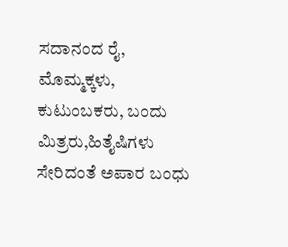ಸದಾನಂದ ರೈ, ಮೊಮ್ಮಕ್ಕಳು, ಕುಟುಂಬಕರು, ಬಂದು ಮಿತ್ರರು,ಹಿತೈಷಿಗಳು ಸೇರಿದಂತೆ ಅಪಾರ ಬಂಧು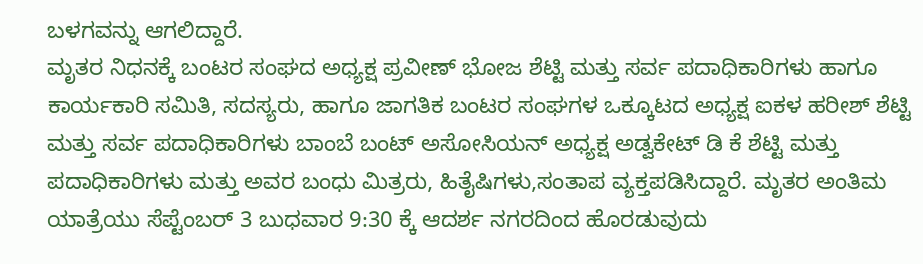ಬಳಗವನ್ನು ಆಗಲಿದ್ದಾರೆ.
ಮೃತರ ನಿಧನಕ್ಕೆ ಬಂಟರ ಸಂಘದ ಅಧ್ಯಕ್ಷ ಪ್ರವೀಣ್ ಭೋಜ ಶೆಟ್ಟಿ ಮತ್ತು ಸರ್ವ ಪದಾಧಿಕಾರಿಗಳು ಹಾಗೂ ಕಾರ್ಯಕಾರಿ ಸಮಿತಿ, ಸದಸ್ಯರು, ಹಾಗೂ ಜಾಗತಿಕ ಬಂಟರ ಸಂಘಗಳ ಒಕ್ಕೂಟದ ಅಧ್ಯಕ್ಷ ಐಕಳ ಹರೀಶ್ ಶೆಟ್ಟಿ ಮತ್ತು ಸರ್ವ ಪದಾಧಿಕಾರಿಗಳು ಬಾಂಬೆ ಬಂಟ್ ಅಸೋಸಿಯನ್ ಅಧ್ಯಕ್ಷ ಅಡ್ವಕೇಟ್ ಡಿ ಕೆ ಶೆಟ್ಟಿ ಮತ್ತು ಪದಾಧಿಕಾರಿಗಳು ಮತ್ತು ಅವರ ಬಂಧು ಮಿತ್ರರು, ಹಿತೈಷಿಗಳು,ಸಂತಾಪ ವ್ಯಕ್ತಪಡಿಸಿದ್ದಾರೆ. ಮೃತರ ಅಂತಿಮ ಯಾತ್ರೆಯು ಸೆಪ್ಟೆಂಬರ್ 3 ಬುಧವಾರ 9:30 ಕ್ಕೆ ಆದರ್ಶ ನಗರದಿಂದ ಹೊರಡುವುದು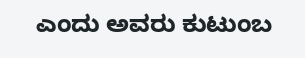ಎಂದು ಅವರು ಕುಟುಂಬ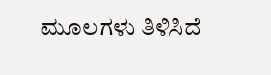ಮೂಲಗಳು ತಿಳಿಸಿದೆ